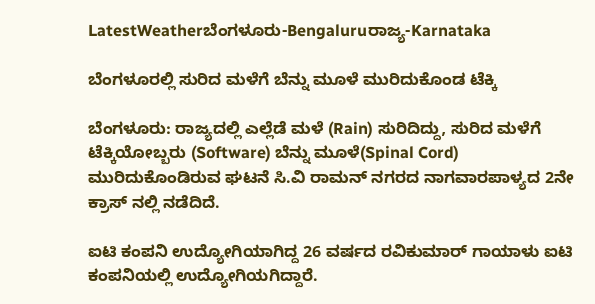LatestWeatherಬೆಂಗಳೂರು-Bengaluruರಾಜ್ಯ-Karnataka

ಬೆಂಗಳೂರಲ್ಲಿ ಸುರಿದ ಮಳೆಗೆ ಬೆನ್ನು ಮೂಳೆ ಮುರಿದುಕೊಂಡ ಟೆಕ್ಕಿ

ಬೆಂಗಳೂರು: ರಾಜ್ಯದಲ್ಲಿ ಎಲ್ಲೆಡೆ ಮಳೆ (Rain) ಸುರಿದಿದ್ದು, ಸುರಿದ ಮಳೆಗೆ ಟೆಕ್ಕಿಯೋಬ್ಬರು (Software) ಬೆನ್ನು ಮೂಳೆ(Spinal Cord) ಮುರಿದುಕೊಂಡಿರುವ ಘಟನೆ ಸಿ.ವಿ ರಾಮನ್ ನಗರದ ನಾಗವಾರಪಾಳ್ಯದ 2ನೇ ಕ್ರಾಸ್ ನಲ್ಲಿ ನಡೆದಿದೆ.

ಐಟಿ ಕಂಪನಿ ಉದ್ಯೋಗಿಯಾಗಿದ್ದ 26 ವರ್ಷದ ರವಿಕುಮಾರ್ ಗಾಯಾಳು ಐಟಿ ಕಂಪನಿಯಲ್ಲಿ ಉದ್ಯೋಗಿಯಗಿದ್ದಾರೆ.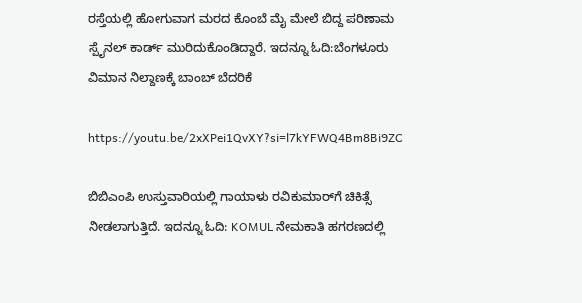ರಸ್ತೆಯಲ್ಲಿ ಹೋಗುವಾಗ ಮರದ ಕೊಂಬೆ ಮೈ ಮೇಲೆ ಬಿದ್ದ ಪರಿಣಾಮ ಸ್ಪೈನಲ್ ಕಾರ್ಡ್ ಮುರಿದುಕೊಂಡಿದ್ದಾರೆ. ಇದನ್ನೂ ಓದಿ:ಬೆಂಗಳೂರು ವಿಮಾನ ನಿಲ್ದಾಣಕ್ಕೆ ಬಾಂಬ್ ಬೆದರಿಕೆ

https://youtu.be/2xXPei1QvXY?si=l7kYFWQ4Bm8Bi9ZC

ಬಿಬಿಎಂಪಿ ಉಸ್ತುವಾರಿಯಲ್ಲಿ ಗಾಯಾಳು ರವಿಕುಮಾರ್‌ಗೆ ಚಿಕಿತ್ಸೆ ನೀಡಲಾಗುತ್ತಿದೆ. ಇದನ್ನೂ ಓದಿ: KOMUL ನೇಮಕಾತಿ ಹಗರಣದಲ್ಲಿ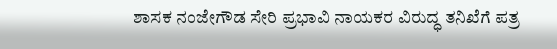ಶಾಸಕ ನಂಜೇಗೌಡ ಸೇರಿ ಪ್ರಭಾವಿ ನಾಯಕರ ವಿರುದ್ಧ ತನಿಖೆಗೆ ಪತ್ರ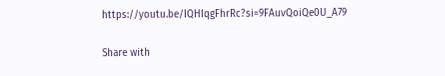https://youtu.be/IQHIqgFhrRc?si=9FAuvQoiQe0U_A79

Share with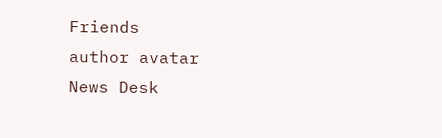Friends
author avatar
News Desk